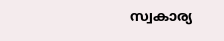സ്വകാര്യ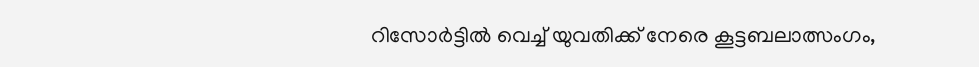റിസോർട്ടിൽ വെച്ച് യുവതിക്ക് നേരെ കൂട്ടബലാത്സംഗം,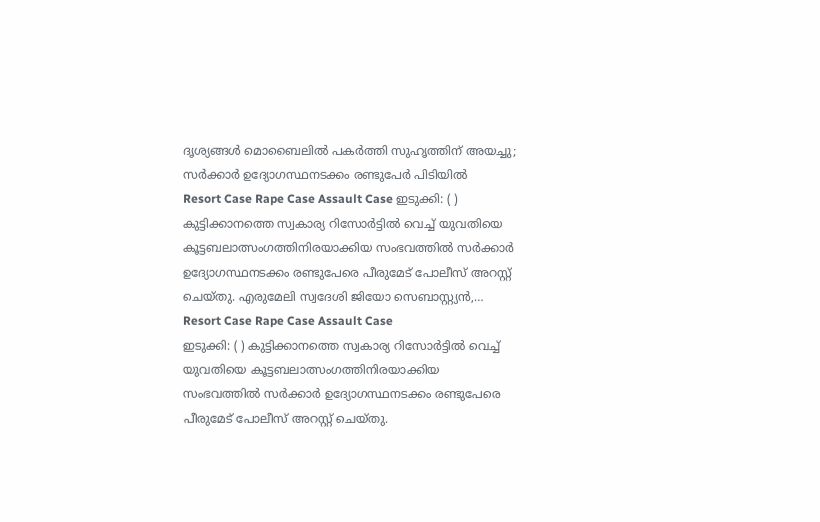ദൃശ്യങ്ങൾ മൊബൈലിൽ പകർത്തി സുഹൃത്തിന് അയച്ചു; സർക്കാർ ഉദ്യോഗസ്ഥനടക്കം രണ്ടുപേർ പിടിയിൽ
Resort Case Rape Case Assault Case ഇടുക്കി: ( ) കുട്ടിക്കാനത്തെ സ്വകാര്യ റിസോർട്ടിൽ വെച്ച് യുവതിയെ കൂട്ടബലാത്സംഗത്തിനിരയാക്കിയ സംഭവത്തിൽ സർക്കാർ ഉദ്യോഗസ്ഥനടക്കം രണ്ടുപേരെ പീരുമേട് പോലീസ് അറസ്റ്റ് ചെയ്തു. എരുമേലി സ്വദേശി ജിയോ സെബാസ്റ്റ്യൻ,…
Resort Case Rape Case Assault Case
ഇടുക്കി: ( ) കുട്ടിക്കാനത്തെ സ്വകാര്യ റിസോർട്ടിൽ വെച്ച് യുവതിയെ കൂട്ടബലാത്സംഗത്തിനിരയാക്കിയ സംഭവത്തിൽ സർക്കാർ ഉദ്യോഗസ്ഥനടക്കം രണ്ടുപേരെ പീരുമേട് പോലീസ് അറസ്റ്റ് ചെയ്തു.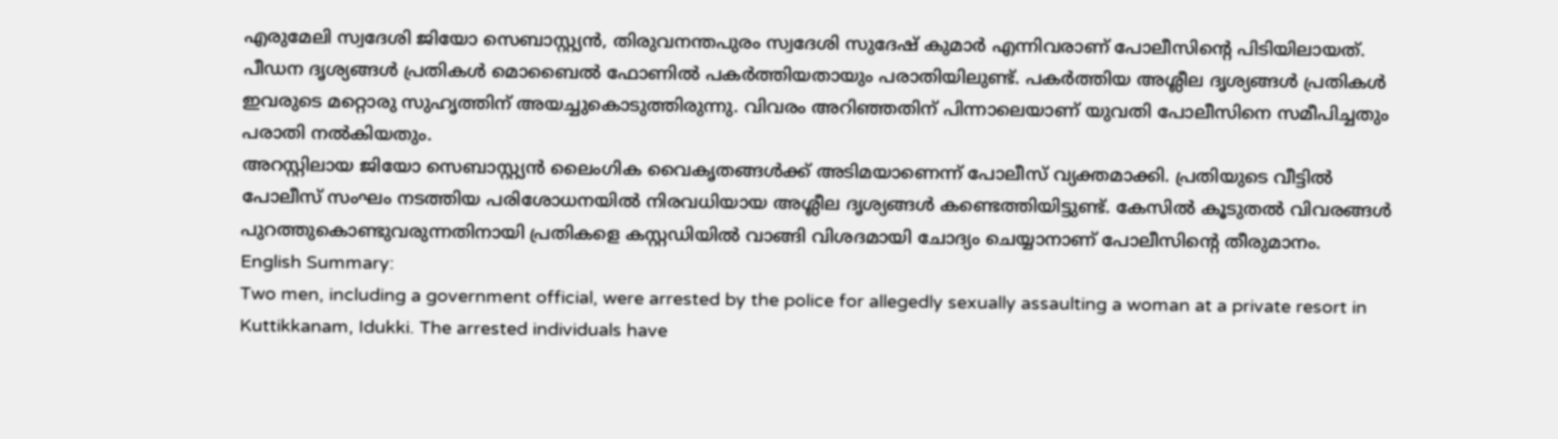എരുമേലി സ്വദേശി ജിയോ സെബാസ്റ്റ്യൻ, തിരുവനന്തപുരം സ്വദേശി സുദേഷ് കുമാർ എന്നിവരാണ് പോലീസിന്റെ പിടിയിലായത്.
പീഡന ദൃശ്യങ്ങൾ പ്രതികൾ മൊബൈൽ ഫോണിൽ പകർത്തിയതായും പരാതിയിലുണ്ട്. പകർത്തിയ അശ്ലീല ദൃശ്യങ്ങൾ പ്രതികൾ ഇവരുടെ മറ്റൊരു സുഹൃത്തിന് അയച്ചുകൊടുത്തിരുന്നു. വിവരം അറിഞ്ഞതിന് പിന്നാലെയാണ് യുവതി പോലീസിനെ സമീപിച്ചതും പരാതി നൽകിയതും.
അറസ്റ്റിലായ ജിയോ സെബാസ്റ്റ്യൻ ലൈംഗിക വൈകൃതങ്ങൾക്ക് അടിമയാണെന്ന് പോലീസ് വ്യക്തമാക്കി. പ്രതിയുടെ വീട്ടിൽ പോലീസ് സംഘം നടത്തിയ പരിശോധനയിൽ നിരവധിയായ അശ്ലീല ദൃശ്യങ്ങൾ കണ്ടെത്തിയിട്ടുണ്ട്. കേസിൽ കൂടുതൽ വിവരങ്ങൾ പുറത്തുകൊണ്ടുവരുന്നതിനായി പ്രതികളെ കസ്റ്റഡിയിൽ വാങ്ങി വിശദമായി ചോദ്യം ചെയ്യാനാണ് പോലീസിന്റെ തീരുമാനം.
English Summary:
Two men, including a government official, were arrested by the police for allegedly sexually assaulting a woman at a private resort in Kuttikkanam, Idukki. The arrested individuals have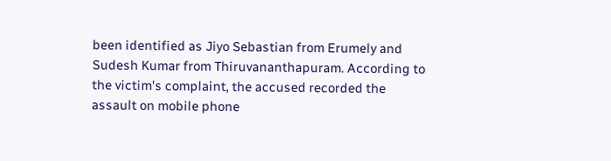been identified as Jiyo Sebastian from Erumely and Sudesh Kumar from Thiruvananthapuram. According to the victim's complaint, the accused recorded the assault on mobile phone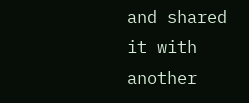and shared it with another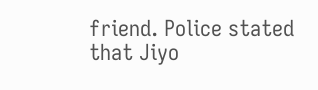friend. Police stated that Jiyo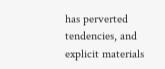has perverted tendencies, and explicit materials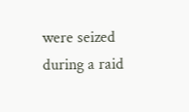were seized during a raid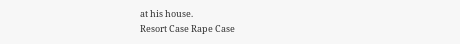at his house.
Resort Case Rape Case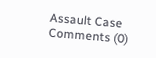Assault Case
Comments (0)